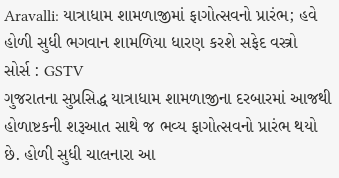Aravalli: યાત્રાધામ શામળાજીમાં ફાગોત્સવનો પ્રારંભ; હવે હોળી સુધી ભગવાન શામળિયા ધારણ કરશે સફેદ વસ્ત્રો
સોર્સ : GSTV
ગુજરાતના સુપ્રસિદ્ધ યાત્રાધામ શામળાજીના દરબારમાં આજથી હોળાષ્ટકની શરૂઆત સાથે જ ભવ્ય ફાગોત્સવનો પ્રારંભ થયો છે. હોળી સુધી ચાલનારા આ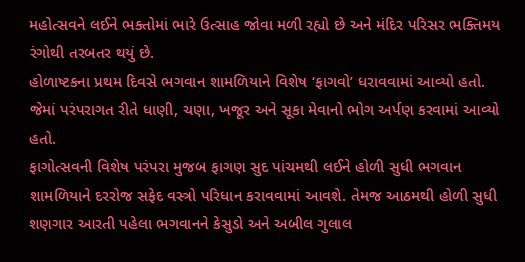મહોત્સવને લઈને ભક્તોમાં ભારે ઉત્સાહ જોવા મળી રહ્યો છે અને મંદિર પરિસર ભક્તિમય રંગોથી તરબતર થયું છે.
હોળાષ્ટકના પ્રથમ દિવસે ભગવાન શામળિયાને વિશેષ ‘ફાગવો’ ધરાવવામાં આવ્યો હતો. જેમાં પરંપરાગત રીતે ધાણી, ચણા, ખજૂર અને સૂકા મેવાનો ભોગ અર્પણ કરવામાં આવ્યો હતો.
ફાગોત્સવની વિશેષ પરંપરા મુજબ ફાગણ સુદ પાંચમથી લઈને હોળી સુધી ભગવાન શામળિયાને દરરોજ સફેદ વસ્ત્રો પરિધાન કરાવવામાં આવશે. તેમજ આઠમથી હોળી સુધી શણગાર આરતી પહેલા ભગવાનને કેસુડો અને અબીલ ગુલાલ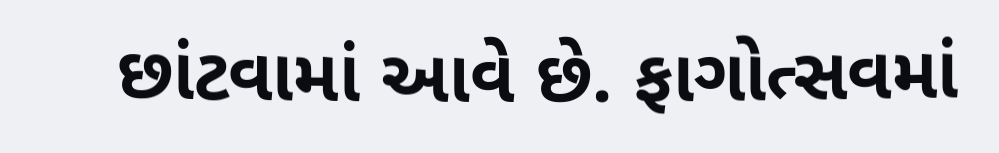છાંટવામાં આવે છે. ફાગોત્સવમાં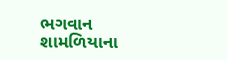ભગવાન શામળિયાના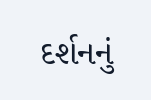દર્શનનું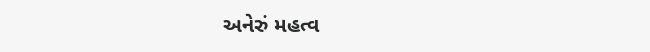અનેરું મહત્વ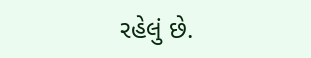રહેલું છે.